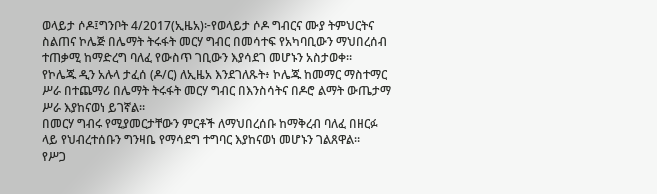ወላይታ ሶዶ፤ግንቦት 4/2017(ኢዜአ)፦የወላይታ ሶዶ ግብርና ሙያ ትምህርትና ስልጠና ኮሌጅ በሌማት ትሩፋት መርሃ ግብር በመሳተፍ የአካባቢውን ማህበረሰብ ተጠቃሚ ከማድረግ ባለፈ የውስጥ ገቢውን እያሳደገ መሆኑን አስታወቀ።
የኮሌጁ ዲን አሉላ ታፈሰ (ዶ/ር) ለኢዜአ እንደገለጹት፥ ኮሌጁ ከመማር ማስተማር ሥራ በተጨማሪ በሌማት ትሩፋት መርሃ ግብር በእንስሳትና በዶሮ ልማት ውጤታማ ሥራ እያከናወነ ይገኛል።
በመርሃ ግብሩ የሚያመርታቸውን ምርቶች ለማህበረሰቡ ከማቅረብ ባለፈ በዘርፉ ላይ የህብረተሰቡን ግንዛቤ የማሳደግ ተግባር እያከናወነ መሆኑን ገልጸዋል።
የሥጋ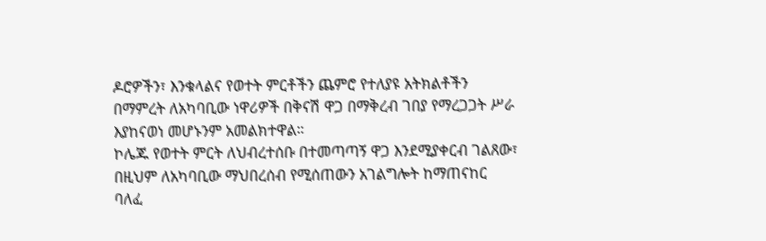ዶሮዎችን፣ እንቁላልና የወተት ምርቶችን ጨምሮ የተለያዩ አትክልቶችን በማምረት ለአካባቢው ነዋሪዎች በቅናሽ ዋጋ በማቅረብ ገበያ የማረጋጋት ሥራ እያከናወነ መሆኑንም አመልክተዋል።
ኮሌጁ የወተት ምርት ለህብረተሰቡ በተመጣጣኝ ዋጋ እንደሚያቀርብ ገልጸው፣ በዚህም ለአካባቢው ማህበረሰብ የሚሰጠውን አገልግሎት ከማጠናከር ባለፈ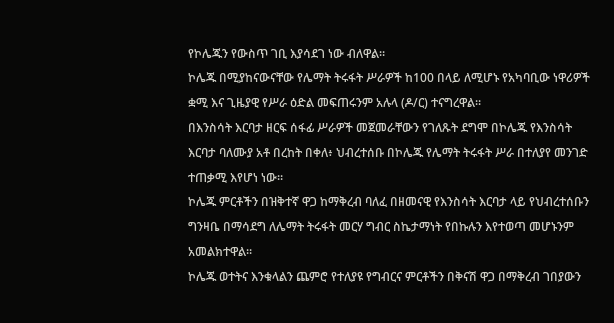የኮሌጁን የውስጥ ገቢ እያሳደገ ነው ብለዋል።
ኮሌጁ በሚያከናውናቸው የሌማት ትሩፋት ሥራዎች ከ100 በላይ ለሚሆኑ የአካባቢው ነዋሪዎች ቋሚ እና ጊዜያዊ የሥራ ዕድል መፍጠሩንም አሉላ (ዶ/ር) ተናግረዋል።
በእንስሳት እርባታ ዘርፍ ሰፋፊ ሥራዎች መጀመራቸውን የገለጹት ደግሞ በኮሌጁ የእንስሳት እርባታ ባለሙያ አቶ በረከት በቀለ፥ ህብረተሰቡ በኮሌጁ የሌማት ትሩፋት ሥራ በተለያየ መንገድ ተጠቃሚ እየሆነ ነው።
ኮሌጁ ምርቶችን በዝቅተኛ ዋጋ ከማቅረብ ባለፈ በዘመናዊ የእንስሳት እርባታ ላይ የህብረተሰቡን ግንዛቤ በማሳደግ ለሌማት ትሩፋት መርሃ ግብር ስኬታማነት የበኩሉን እየተወጣ መሆኑንም አመልክተዋል።
ኮሌጁ ወተትና እንቁላልን ጨምሮ የተለያዩ የግብርና ምርቶችን በቅናሽ ዋጋ በማቅረብ ገበያውን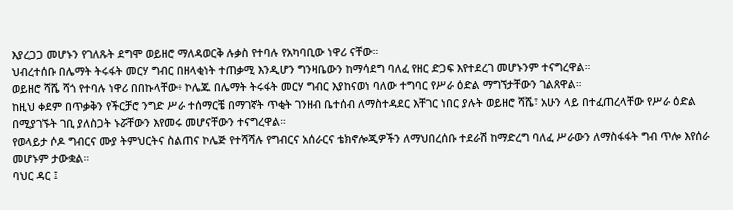እያረጋጋ መሆኑን የገለጹት ደግሞ ወይዘሮ ማለዳወርቅ ሉቃስ የተባሉ የአካባቢው ነዋሪ ናቸው።
ህብረተሰቡ በሌማት ትሩፋት መርሃ ግብር በዘላቂነት ተጠቃሚ እንዲሆን ግንዛቤውን ከማሳደግ ባለፈ የዘር ድጋፍ እየተደረገ መሆኑንም ተናግረዋል።
ወይዘሮ ሻሼ ሻጎ የተባሉ ነዋሪ በበኩላቸው፥ ኮሌጁ በሌማት ትሩፋት መርሃ ግብር እያከናወነ ባለው ተግባር የሥራ ዕድል ማግኘታቸውን ገልጸዋል።
ከዚህ ቀደም በጥቃቅን የችርቻሮ ንግድ ሥራ ተሰማርቼ በማገኛት ጥቂት ገንዘብ ቤተሰብ ለማስተዳደር እቸገር ነበር ያሉት ወይዘሮ ሻሼ፣ አሁን ላይ በተፈጠረላቸው የሥራ ዕድል በሚያገኙት ገቢ ያለስጋት ኑሯቸውን እየመሩ መሆናቸውን ተናግረዋል።
የወላይታ ሶዶ ግብርና ሙያ ትምህርትና ስልጠና ኮሌጅ የተሻሻሉ የግብርና አሰራርና ቴክኖሎጂዎችን ለማህበረሰቡ ተደራሽ ከማድረግ ባለፈ ሥራውን ለማስፋፋት ግብ ጥሎ እየሰራ መሆኑም ታውቋል።
ባህር ዳር ፤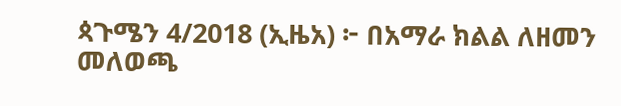ጳጉሜን 4/2018 (ኢዜአ) ፦ በአማራ ክልል ለዘመን መለወጫ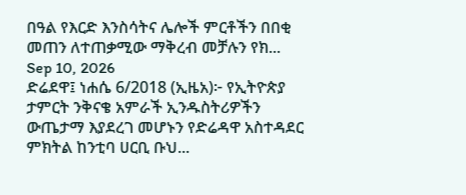በዓል የእርድ እንስሳትና ሌሎች ምርቶችን በበቂ መጠን ለተጠቃሚው ማቅረብ መቻሉን የክ...
Sep 10, 2026
ድሬደዋ፤ ነሐሴ 6/2018 (ኢዜአ)፦ የኢትዮጵያ ታምርት ንቅናቄ አምራች ኢንዱስትሪዎችን ውጤታማ እያደረገ መሆኑን የድሬዳዋ አስተዳደር ምክትል ከንቲባ ሀርቢ ቡህ...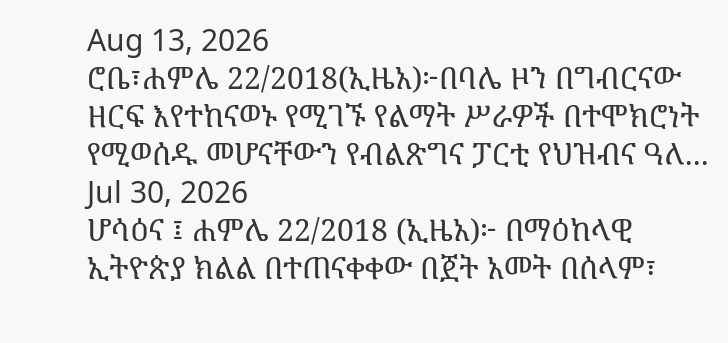Aug 13, 2026
ሮቤ፣ሐምሌ 22/2018(ኢዜአ)፦በባሌ ዞን በግብርናው ዘርፍ እየተከናወኑ የሚገኙ የልማት ሥራዎች በተሞክሮነት የሚወሰዱ መሆናቸውን የብልጽግና ፓርቲ የህዝብና ዓለ...
Jul 30, 2026
ሆሳዕና ፤ ሐምሌ 22/2018 (ኢዜአ)፦ በማዕከላዊ ኢትዮጵያ ክልል በተጠናቀቀው በጀት አመት በሰላም፣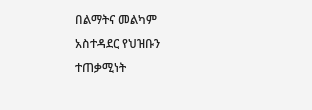በልማትና መልካም አስተዳደር የህዝቡን ተጠቃሚነት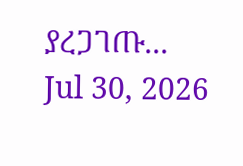ያረጋገጡ...
Jul 30, 2026